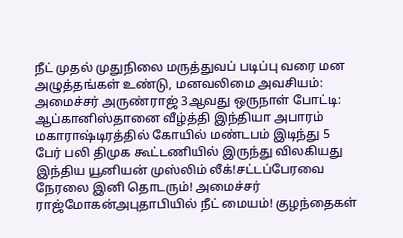நீட் முதல் முதுநிலை மருத்துவப் படிப்பு வரை மன அழுத்தங்கள் உண்டு, மனவலிமை அவசியம்: அமைச்சர் அருண்ராஜ் 3ஆவது ஒருநாள் போட்டி: ஆப்கானிஸ்தானை வீழ்த்தி இந்தியா அபாரம் மகாராஷ்டிரத்தில் கோயில் மண்டபம் இடிந்து 5 பேர் பலி திமுக கூட்டணியில் இருந்து விலகியது இந்திய யூனியன் முஸ்லிம் லீக்!சட்டப்பேரவை நேரலை இனி தொடரும்! அமைச்சர் ராஜ்மோகன்அபுதாபியில் நீட் மையம்! குழந்தைகள்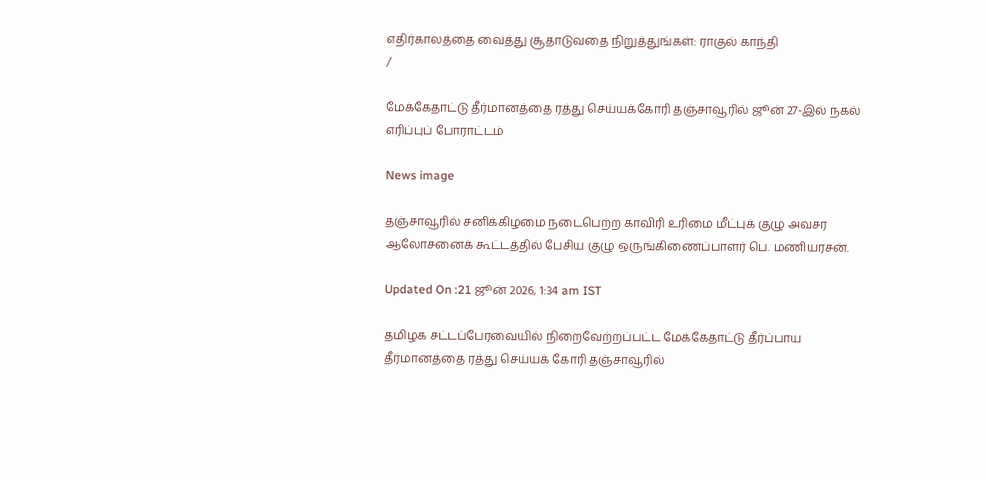எதிர்காலத்தை வைத்து சூதாடுவதை நிறுத்துங்கள்: ராகுல் காந்தி
/

மேக்கேதாட்டு தீர்மானத்தை ரத்து செய்யக்கோரி தஞ்சாவூரில் ஜூன் 27-இல் நகல் எரிப்புப் போராட்டம்

News image

தஞ்சாவூரில் சனிக்கிழமை நடைபெற்ற காவிரி உரிமை மீட்புக் குழு அவசர ஆலோசனைக் கூட்டத்தில் பேசிய குழு ஒருங்கிணைப்பாளர் பெ. மணியரசன்.

Updated On :21 ஜூன் 2026, 1:34 am IST

தமிழக சட்டப்பேரவையில் நிறைவேற்றப்பட்ட மேக்கேதாட்டு தீர்ப்பாய தீர்மானத்தை ரத்து செய்யக் கோரி தஞ்சாவூரில்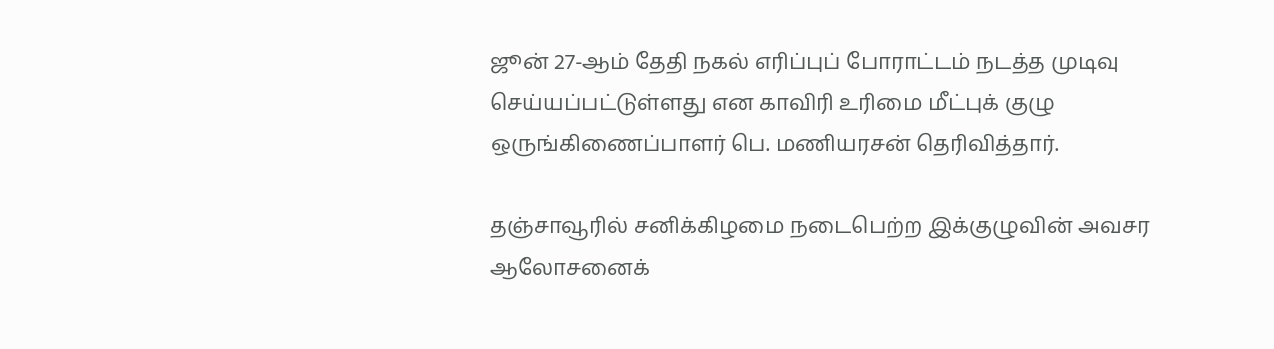ஜூன் 27-ஆம் தேதி நகல் எரிப்புப் போராட்டம் நடத்த முடிவு செய்யப்பட்டுள்ளது என காவிரி உரிமை மீட்புக் குழு ஒருங்கிணைப்பாளர் பெ. மணியரசன் தெரிவித்தார்.

தஞ்சாவூரில் சனிக்கிழமை நடைபெற்ற இக்குழுவின் அவசர ஆலோசனைக்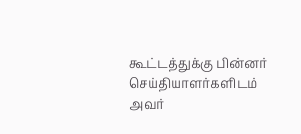கூட்டத்துக்கு பின்னர் செய்தியாளர்களிடம் அவர்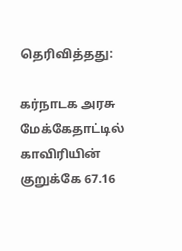தெரிவித்தது:

கர்நாடக அரசு மேக்கேதாட்டில் காவிரியின் குறுக்கே 67.16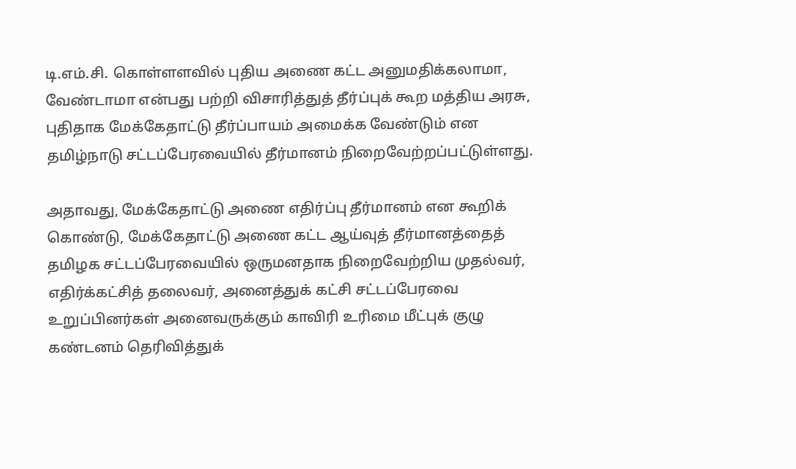டி.எம்.சி. கொள்ளளவில் புதிய அணை கட்ட அனுமதிக்கலாமா, வேண்டாமா என்பது பற்றி விசாரித்துத் தீர்ப்புக் கூற மத்திய அரசு, புதிதாக மேக்கேதாட்டு தீர்ப்பாயம் அமைக்க வேண்டும் என தமிழ்நாடு சட்டப்பேரவையில் தீர்மானம் நிறைவேற்றப்பட்டுள்ளது.

அதாவது, மேக்கேதாட்டு அணை எதிர்ப்பு தீர்மானம் என கூறிக் கொண்டு, மேக்கேதாட்டு அணை கட்ட ஆய்வுத் தீர்மானத்தைத் தமிழக சட்டப்பேரவையில் ஒருமனதாக நிறைவேற்றிய முதல்வர், எதிர்க்கட்சித் தலைவர், அனைத்துக் கட்சி சட்டப்பேரவை உறுப்பினர்கள் அனைவருக்கும் காவிரி உரிமை மீட்புக் குழு கண்டனம் தெரிவித்துக்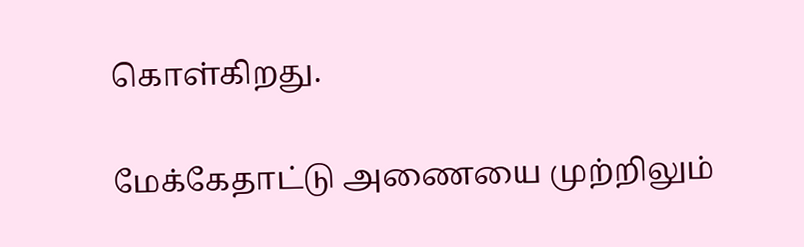கொள்கிறது.

மேக்கேதாட்டு அணையை முற்றிலும்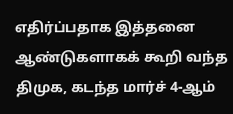எதிர்ப்பதாக இத்தனை ஆண்டுகளாகக் கூறி வந்த திமுக, கடந்த மார்ச் 4-ஆம்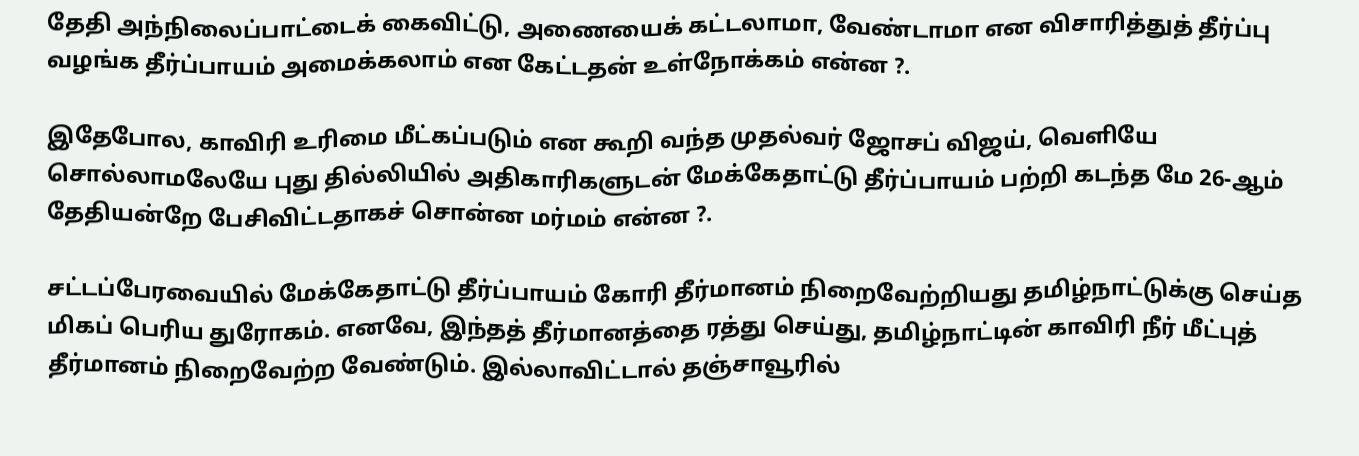தேதி அந்நிலைப்பாட்டைக் கைவிட்டு, அணையைக் கட்டலாமா, வேண்டாமா என விசாரித்துத் தீர்ப்பு வழங்க தீர்ப்பாயம் அமைக்கலாம் என கேட்டதன் உள்நோக்கம் என்ன ?.

இதேபோல, காவிரி உரிமை மீட்கப்படும் என கூறி வந்த முதல்வர் ஜோசப் விஜய், வெளியே சொல்லாமலேயே புது தில்லியில் அதிகாரிகளுடன் மேக்கேதாட்டு தீர்ப்பாயம் பற்றி கடந்த மே 26-ஆம் தேதியன்றே பேசிவிட்டதாகச் சொன்ன மர்மம் என்ன ?.

சட்டப்பேரவையில் மேக்கேதாட்டு தீர்ப்பாயம் கோரி தீர்மானம் நிறைவேற்றியது தமிழ்நாட்டுக்கு செய்த மிகப் பெரிய துரோகம். எனவே, இந்தத் தீர்மானத்தை ரத்து செய்து, தமிழ்நாட்டின் காவிரி நீர் மீட்புத் தீர்மானம் நிறைவேற்ற வேண்டும். இல்லாவிட்டால் தஞ்சாவூரில்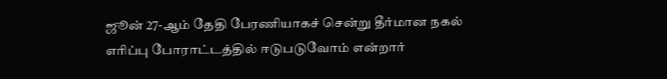ஜூன் 27-ஆம் தேதி பேரணியாகச் சென்று தீர்மான நகல் எரிப்பு போராட்டத்தில் ஈடுபடுவோம் என்றார்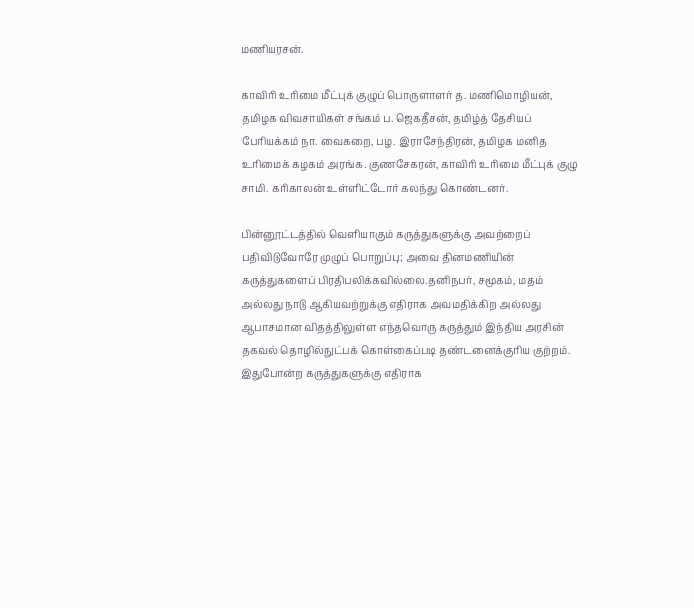மணியரசன்.

காவிரி உரிமை மீட்புக் குழுப் பொருளாளர் த. மணிமொழியன், தமிழக விவசாயிகள் சங்கம் ப. ஜெகதீசன், தமிழ்த் தேசியப் பேரியக்கம் நா. வைகறை, பழ. இராசேந்திரன், தமிழக மனித உரிமைக் கழகம் அரங்க. குணசேகரன், காவிரி உரிமை மீட்புக் குழு சாமி. கரிகாலன் உள்ளிட்டோர் கலந்து கொண்டனர்.

பின்னூட்டத்தில் வெளியாகும் கருத்துகளுக்கு அவற்றைப் பதிவிடுவோரே முழுப் பொறுப்பு; அவை தினமணியின் கருத்துகளைப் பிரதிபலிக்கவில்லை.தனிநபர், சமூகம், மதம் அல்லது நாடு ஆகியவற்றுக்கு எதிராக அவமதிக்கிற அல்லது ஆபாசமான விதத்திலுள்ள எந்தவொரு கருத்தும் இந்திய அரசின் தகவல் தொழில்நுட்பக் கொள்கைப்படி தண்டனைக்குரிய குற்றம். இதுபோன்ற கருத்துகளுக்கு எதிராக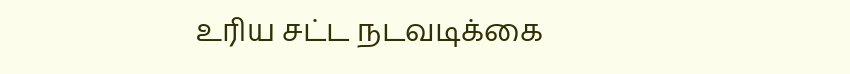உரிய சட்ட நடவடிக்கை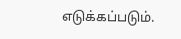எடுக்கப்படும்.